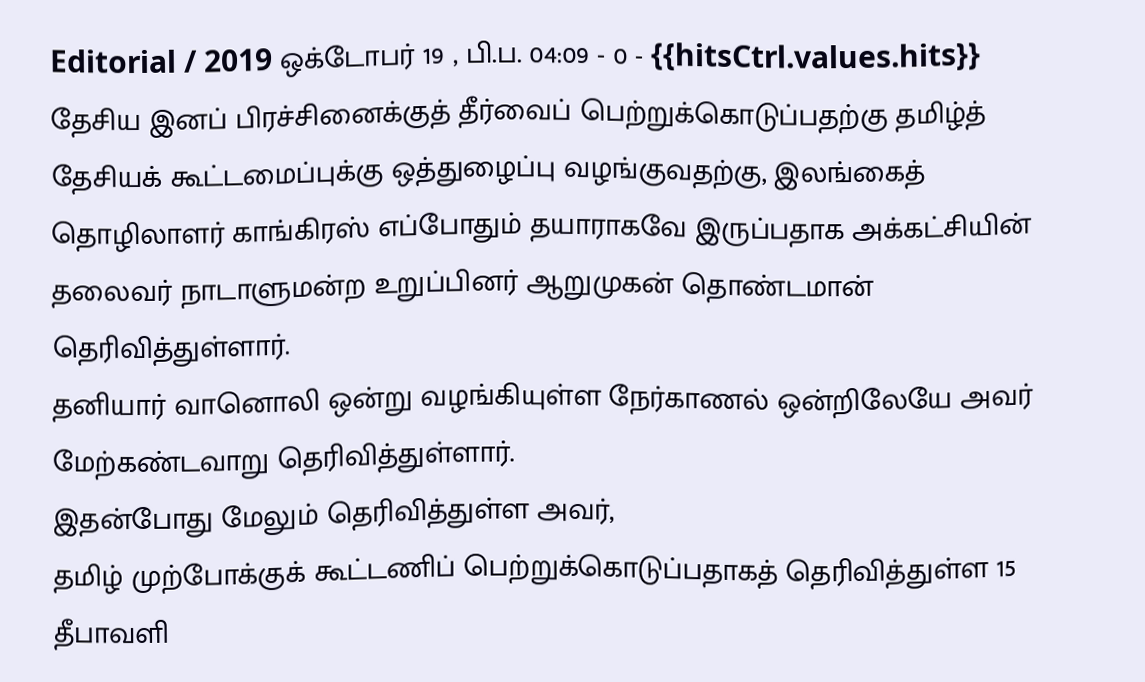Editorial / 2019 ஒக்டோபர் 19 , பி.ப. 04:09 - 0 - {{hitsCtrl.values.hits}}
தேசிய இனப் பிரச்சினைக்குத் தீர்வைப் பெற்றுக்கொடுப்பதற்கு தமிழ்த் தேசியக் கூட்டமைப்புக்கு ஒத்துழைப்பு வழங்குவதற்கு, இலங்கைத் தொழிலாளர் காங்கிரஸ் எப்போதும் தயாராகவே இருப்பதாக அக்கட்சியின் தலைவர் நாடாளுமன்ற உறுப்பினர் ஆறுமுகன் தொண்டமான் தெரிவித்துள்ளார்.
தனியார் வானொலி ஒன்று வழங்கியுள்ள நேர்காணல் ஒன்றிலேயே அவர் மேற்கண்டவாறு தெரிவித்துள்ளார்.
இதன்போது மேலும் தெரிவித்துள்ள அவர்,
தமிழ் முற்போக்குக் கூட்டணிப் பெற்றுக்கொடுப்பதாகத் தெரிவித்துள்ள 15 தீபாவளி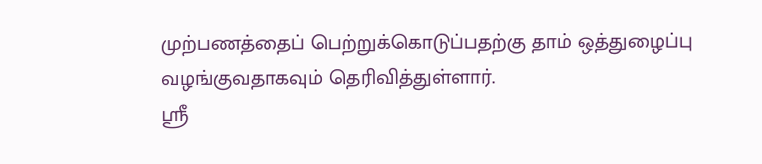முற்பணத்தைப் பெற்றுக்கொடுப்பதற்கு தாம் ஒத்துழைப்பு வழங்குவதாகவும் தெரிவித்துள்ளார்.
ஸ்ரீ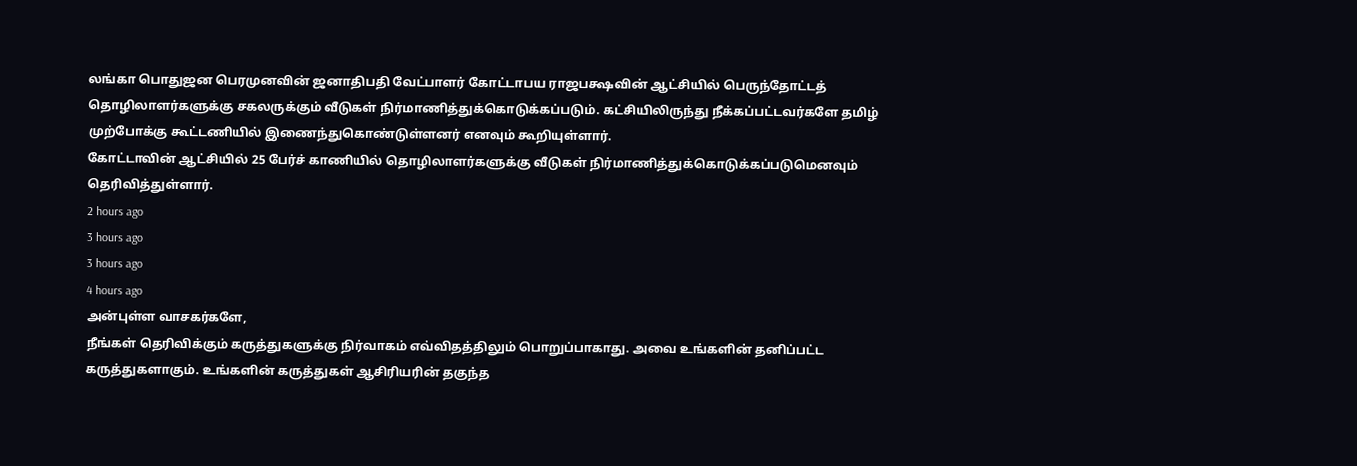லங்கா பொதுஜன பெரமுனவின் ஜனாதிபதி வேட்பாளர் கோட்டாபய ராஜபக்ஷவின் ஆட்சியில் பெருந்தோட்டத் தொழிலாளர்களுக்கு சகலருக்கும் வீடுகள் நிர்மாணித்துக்கொடுக்கப்படும். கட்சியிலிருந்து நீக்கப்பட்டவர்களே தமிழ் முற்போக்கு கூட்டணியில் இணைந்துகொண்டுள்ளனர் எனவும் கூறியுள்ளார்.
கோட்டாவின் ஆட்சியில் 25 பேர்ச் காணியில் தொழிலாளர்களுக்கு வீடுகள் நிர்மாணித்துக்கொடுக்கப்படுமெனவும் தெரிவித்துள்ளார்.
2 hours ago
3 hours ago
3 hours ago
4 hours ago
அன்புள்ள வாசகர்களே,
நீங்கள் தெரிவிக்கும் கருத்துகளுக்கு நிர்வாகம் எவ்விதத்திலும் பொறுப்பாகாது. அவை உங்களின் தனிப்பட்ட கருத்துகளாகும். உங்களின் கருத்துகள் ஆசிரியரின் தகுந்த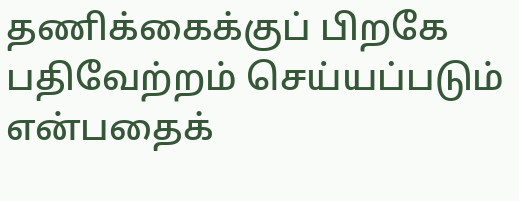தணிக்கைக்குப் பிறகே பதிவேற்றம் செய்யப்படும் என்பதைக்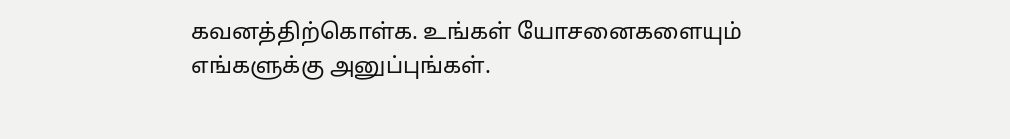கவனத்திற்கொள்க. உங்கள் யோசனைகளையும் எங்களுக்கு அனுப்புங்கள்.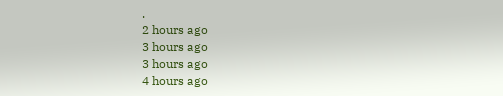.
2 hours ago
3 hours ago
3 hours ago
4 hours ago